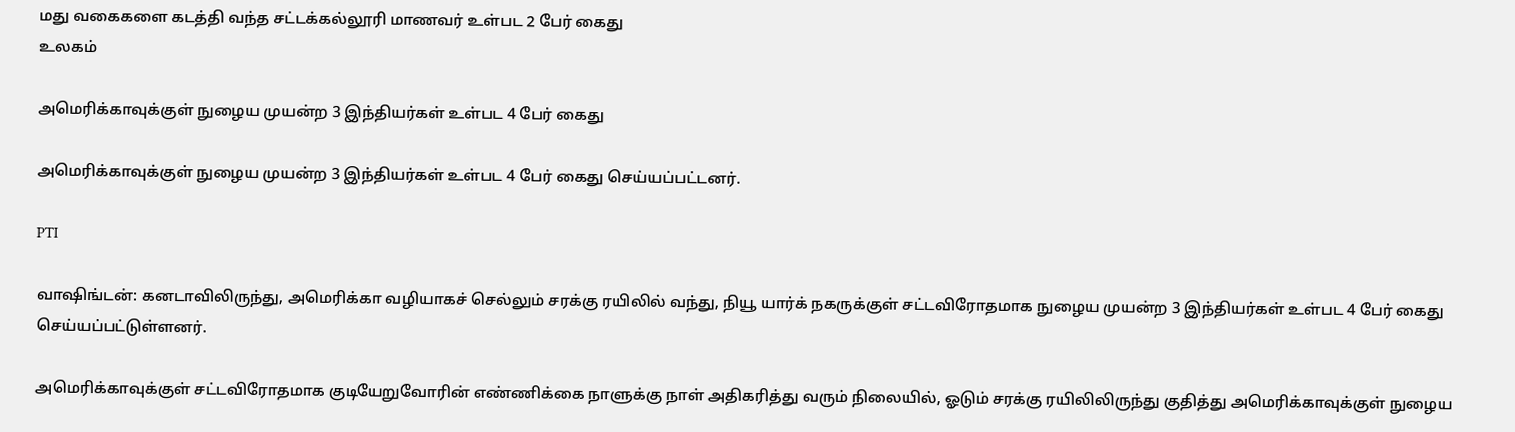மது வகைகளை கடத்தி வந்த சட்டக்கல்லூரி மாணவர் உள்பட 2 பேர் கைது
உலகம்

அமெரிக்காவுக்குள் நுழைய முயன்ற 3 இந்தியர்கள் உள்பட 4 பேர் கைது

அமெரிக்காவுக்குள் நுழைய முயன்ற 3 இந்தியர்கள் உள்பட 4 பேர் கைது செய்யப்பட்டனர்.

PTI

வாஷிங்டன்: கனடாவிலிருந்து, அமெரிக்கா வழியாகச் செல்லும் சரக்கு ரயிலில் வந்து, நியூ யார்க் நகருக்குள் சட்டவிரோதமாக நுழைய முயன்ற 3 இந்தியர்கள் உள்பட 4 பேர் கைது செய்யப்பட்டுள்ளனர்.

அமெரிக்காவுக்குள் சட்டவிரோதமாக குடியேறுவோரின் எண்ணிக்கை நாளுக்கு நாள் அதிகரித்து வரும் நிலையில், ஓடும் சரக்கு ரயிலிலிருந்து குதித்து அமெரிக்காவுக்குள் நுழைய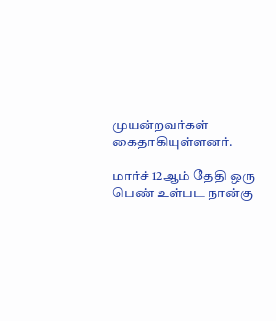முயன்றவர்கள் கைதாகியுள்ளனர்.

மார்ச் 12ஆம் தேதி ஒரு பெண் உள்பட நான்கு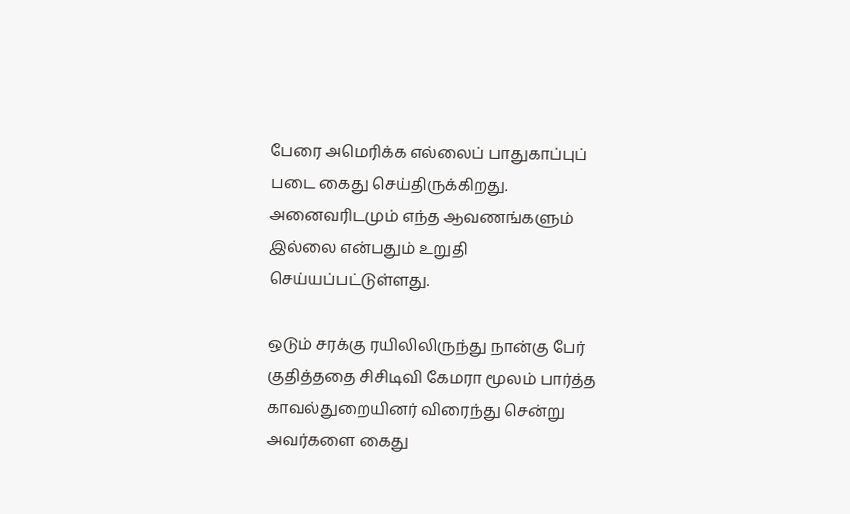பேரை அமெரிக்க எல்லைப் பாதுகாப்புப் படை கைது செய்திருக்கிறது. அனைவரிடமும் எந்த ஆவணங்களும் இல்லை என்பதும் உறுதி செய்யப்பட்டுள்ளது.

ஒடும் சரக்கு ரயிலிலிருந்து நான்கு பேர் குதித்ததை சிசிடிவி கேமரா மூலம் பார்த்த காவல்துறையினர் விரைந்து சென்று அவர்களை கைது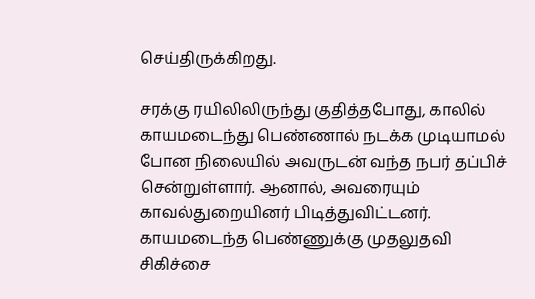செய்திருக்கிறது.

சரக்கு ரயிலிலிருந்து குதித்தபோது, காலில் காயமடைந்து பெண்ணால் நடக்க முடியாமல் போன நிலையில் அவருடன் வந்த நபர் தப்பிச் சென்றுள்ளார். ஆனால், அவரையும் காவல்துறையினர் பிடித்துவிட்டனர். காயமடைந்த பெண்ணுக்கு முதலுதவி சிகிச்சை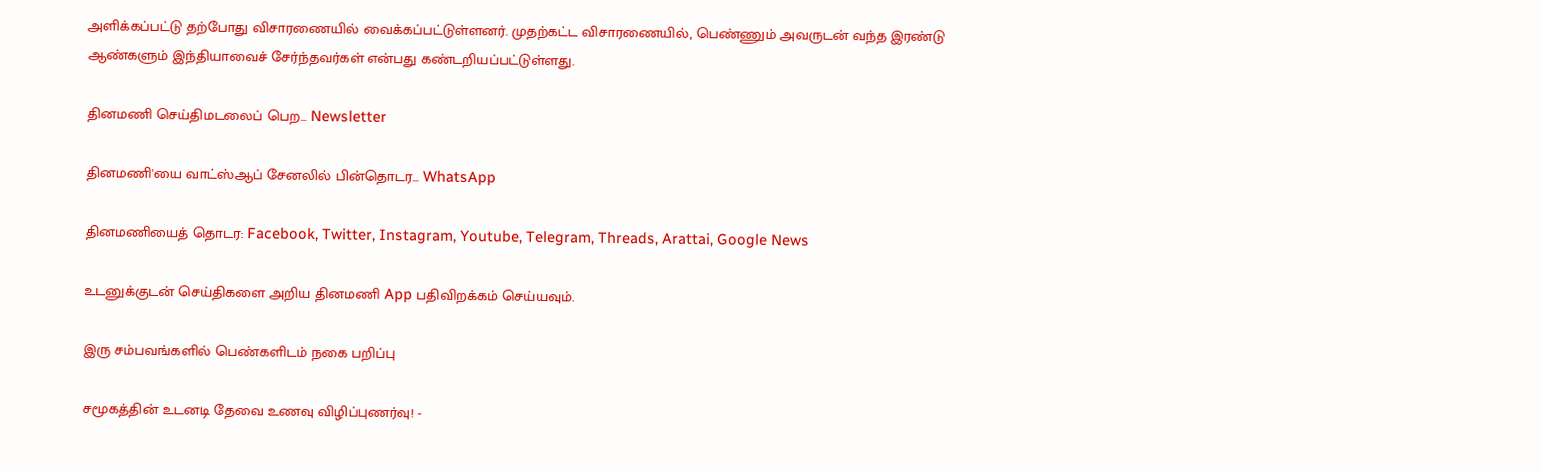அளிக்கப்பட்டு தற்போது விசாரணையில் வைக்கப்பட்டுள்ளனர். முதற்கட்ட விசாரணையில், பெண்ணும் அவருடன் வந்த இரண்டு ஆண்களும் இந்தியாவைச் சேர்ந்தவர்கள் என்பது கண்டறியப்பட்டுள்ளது.

தினமணி செய்திமடலைப் பெற... Newsletter

தினமணி'யை வாட்ஸ்ஆப் சேனலில் பின்தொடர... WhatsApp

தினமணியைத் தொடர: Facebook, Twitter, Instagram, Youtube, Telegram, Threads, Arattai, Google News

உடனுக்குடன் செய்திகளை அறிய தினமணி App பதிவிறக்கம் செய்யவும்.

இரு சம்பவங்களில் பெண்களிடம் நகை பறிப்பு

சமூகத்தின் உடனடி தேவை உணவு விழிப்புணர்வு! -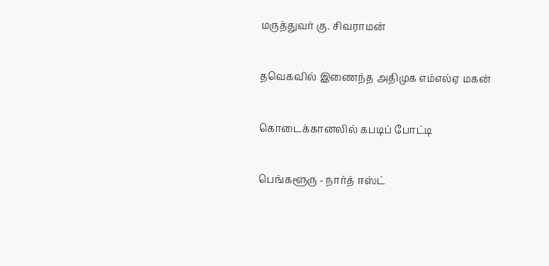மருத்துவர் கு. சிவராமன்

தவெகவில் இணைந்த அதிமுக எம்எல்ஏ மகன்

கொடைக்கானலில் கபடிப் போட்டி

பெங்களூரு - நார்த் ஈஸ்ட்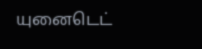யுனைடெட்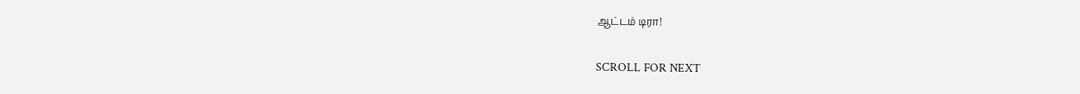ஆட்டம் டிரா!

SCROLL FOR NEXT